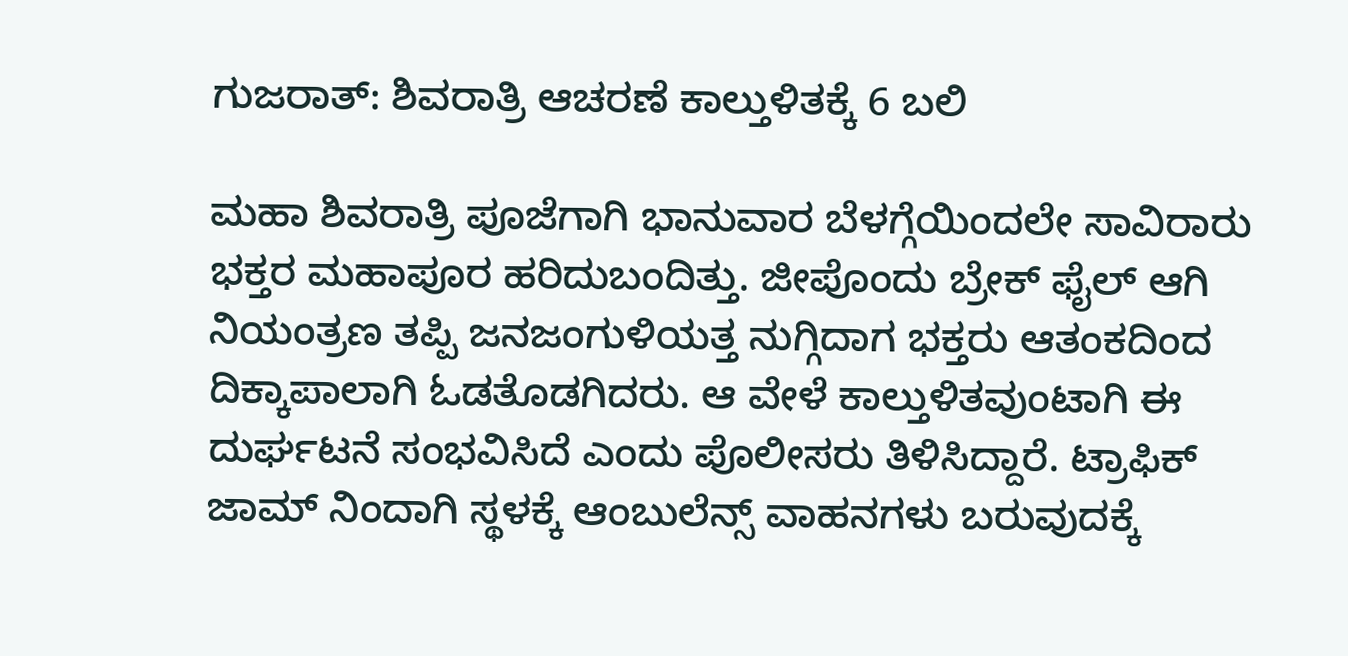ಗುಜರಾತ್: ಶಿವರಾತ್ರಿ ಆಚರಣೆ ಕಾಲ್ತುಳಿತಕ್ಕೆ 6 ಬಲಿ

ಮಹಾ ಶಿವರಾತ್ರಿ ಪೂಜೆಗಾಗಿ ಭಾನುವಾರ ಬೆಳಗ್ಗೆಯಿಂದಲೇ ಸಾವಿರಾರು ಭಕ್ತರ ಮಹಾಪೂರ ಹರಿದುಬಂದಿತ್ತು. ಜೀಪೊಂದು ಬ್ರೇಕ್ ಫೈಲ್ ಆಗಿ ನಿಯಂತ್ರಣ ತಪ್ಪಿ ಜನಜಂಗುಳಿಯತ್ತ ನುಗ್ಗಿದಾಗ ಭಕ್ತರು ಆತಂಕದಿಂದ ದಿಕ್ಕಾಪಾಲಾಗಿ ಓಡತೊಡಗಿದರು. ಆ ವೇಳೆ ಕಾಲ್ತುಳಿತವುಂಟಾಗಿ ಈ ದುರ್ಘಟನೆ ಸಂಭವಿಸಿದೆ ಎಂದು ಪೊಲೀಸರು ತಿಳಿಸಿದ್ದಾರೆ. ಟ್ರಾಫಿಕ್ ಜಾಮ್ ನಿಂದಾಗಿ ಸ್ಥಳಕ್ಕೆ ಆಂಬುಲೆನ್ಸ್ ವಾಹನಗಳು ಬರುವುದಕ್ಕೆ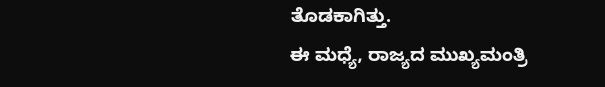ತೊಡಕಾಗಿತ್ತು.
ಈ ಮಧ್ಯೆ, ರಾಜ್ಯದ ಮುಖ್ಯಮಂತ್ರಿ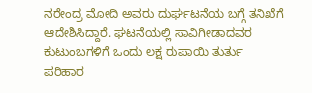ನರೇಂದ್ರ ಮೋದಿ ಅವರು ದುರ್ಘಟನೆಯ ಬಗ್ಗೆ ತನಿಖೆಗೆ ಆದೇಶಿಸಿದ್ದಾರೆ. ಘಟನೆಯಲ್ಲಿ ಸಾವಿಗೀಡಾದವರ ಕುಟುಂಬಗಳಿಗೆ ಒಂದು ಲಕ್ಷ ರುಪಾಯಿ ತುರ್ತು ಪರಿಹಾರ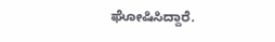ಘೋಷಿಸಿದ್ದಾರೆ.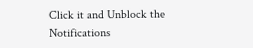Click it and Unblock the Notifications